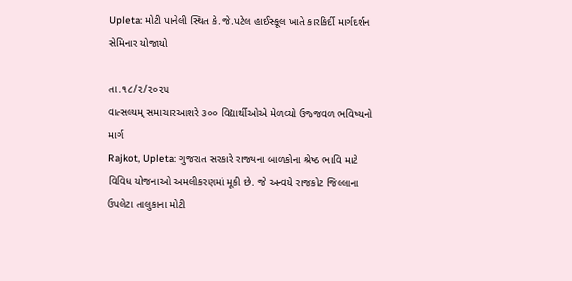Upleta: મોટી પાનેલી સ્થિત કે.જે.પટેલ હાઈસ્કૂલ ખાતે કારકિર્દી માર્ગદર્શન સેમિનાર યોજાયો

તા.૧૮/૨/૨૦૨૫
વાત્સલ્યમ્ સમાચારઆશરે ૩૦૦ વિદ્યાર્થીઓએ મેળવ્યો ઉજ્જવળ ભવિષ્યનો માર્ગ
Rajkot, Upleta: ગુજરાત સરકારે રાજ્યના બાળકોના શ્રેષ્ઠ ભાવિ માટે વિવિધ યોજનાઓ અમલીકરણમાં મૂકી છે. જે અન્વયે રાજકોટ જિલ્લાના ઉપલેટા તાલુકાના મોટી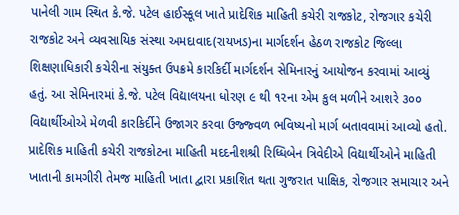પાનેલી ગામ સ્થિત કે.જે. પટેલ હાઈસ્કૂલ ખાતે પ્રાદેશિક માહિતી કચેરી રાજકોટ, રોજગાર કચેરી રાજકોટ અને વ્યવસાયિક સંસ્થા અમદાવાદ(રાયખડ)ના માર્ગદર્શન હેઠળ રાજકોટ જિલ્લા શિક્ષણાધિકારી કચેરીના સંયુક્ત ઉપક્રમે કારકિર્દી માર્ગદર્શન સેમિનારનું આયોજન કરવામાં આવ્યું હતું. આ સેમિનારમાં કે.જે. પટેલ વિદ્યાલયના ધોરણ ૯ થી ૧૨ના એમ કુલ મળીને આશરે ૩૦૦ વિદ્યાર્થીઓએ મેળવી કારકિર્દીને ઉજાગર કરવા ઉજ્જ્વળ ભવિષ્યનો માર્ગ બતાવવામાં આવ્યો હતો.
પ્રાદેશિક માહિતી કચેરી રાજકોટના માહિતી મદદનીશશ્રી રિધ્ધિબેન ત્રિવેદીએ વિદ્યાર્થીઓને માહિતી ખાતાની કામગીરી તેમજ માહિતી ખાતા દ્વારા પ્રકાશિત થતા ગુજરાત પાક્ષિક, રોજગાર સમાચાર અને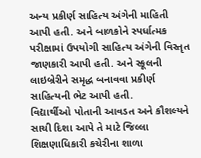અન્ય પ્રકીર્ણ સાહિત્ય અંગેની માહિતી આપી હતી. અને બાળકોને સ્પર્ધાત્મક પરીક્ષામાં ઉપયોગી સાહિત્ય અંગેની વિસ્તૃત જાણકારી આપી હતી. અને સ્કૂલની લાઇબ્રેરીને સમૃદ્ધ બનાવવા પ્રકીર્ણ સાહિત્યની ભેટ આપી હતી.
વિદ્યાર્થીઓ પોતાની આવડત અને કૌશલ્યને સાચી દિશા આપે તે માટે જિલ્લા શિક્ષણાધિકારી કચેરીના શાળા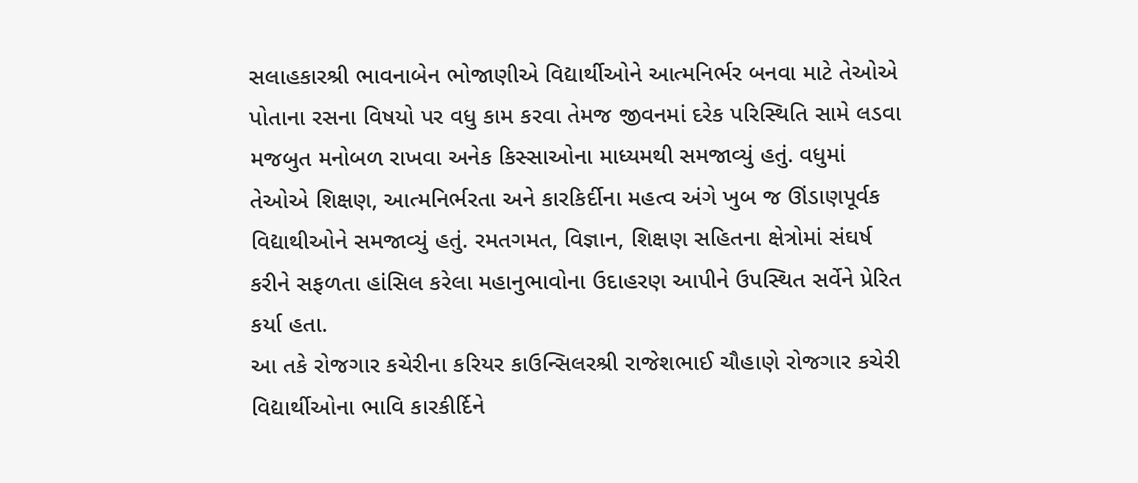સલાહકારશ્રી ભાવનાબેન ભોજાણીએ વિદ્યાર્થીઓને આત્મનિર્ભર બનવા માટે તેઓએ પોતાના રસના વિષયો પર વધુ કામ કરવા તેમજ જીવનમાં દરેક પરિસ્થિતિ સામે લડવા મજબુત મનોબળ રાખવા અનેક કિસ્સાઓના માધ્યમથી સમજાવ્યું હતું. વધુમાં તેઓએ શિક્ષણ, આત્મનિર્ભરતા અને કારકિર્દીના મહત્વ અંગે ખુબ જ ઊંડાણપૂર્વક વિદ્યાથીઓને સમજાવ્યું હતું. રમતગમત, વિજ્ઞાન, શિક્ષણ સહિતના ક્ષેત્રોમાં સંઘર્ષ કરીને સફળતા હાંસિલ કરેલા મહાનુભાવોના ઉદાહરણ આપીને ઉપસ્થિત સર્વેને પ્રેરિત કર્યા હતા.
આ તકે રોજગાર કચેરીના કરિયર કાઉન્સિલરશ્રી રાજેશભાઈ ચૌહાણે રોજગાર કચેરી વિદ્યાર્થીઓના ભાવિ કારકીર્દિને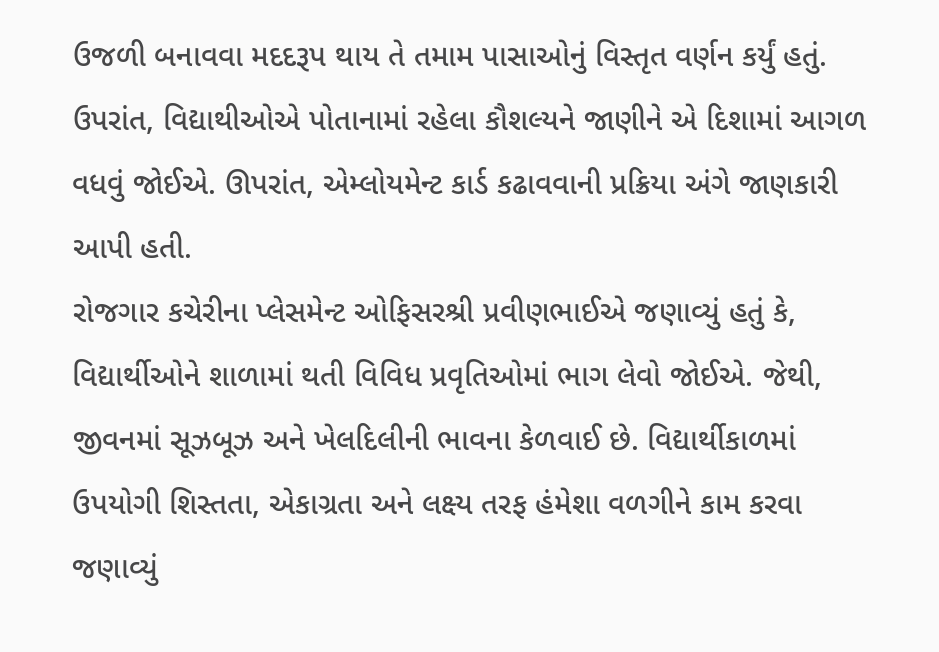ઉજળી બનાવવા મદદરૂપ થાય તે તમામ પાસાઓનું વિસ્તૃત વર્ણન કર્યું હતું. ઉપરાંત, વિદ્યાથીઓએ પોતાનામાં રહેલા કૌશલ્યને જાણીને એ દિશામાં આગળ વધવું જોઈએ. ઊપરાંત, એમ્લોયમેન્ટ કાર્ડ કઢાવવાની પ્રક્રિયા અંગે જાણકારી આપી હતી.
રોજગાર કચેરીના પ્લેસમેન્ટ ઓફિસરશ્રી પ્રવીણભાઈએ જણાવ્યું હતું કે, વિદ્યાર્થીઓને શાળામાં થતી વિવિધ પ્રવૃતિઓમાં ભાગ લેવો જોઈએ. જેથી, જીવનમાં સૂઝબૂઝ અને ખેલદિલીની ભાવના કેળવાઈ છે. વિદ્યાર્થીકાળમાં ઉપયોગી શિસ્તતા, એકાગ્રતા અને લક્ષ્ય તરફ હંમેશા વળગીને કામ કરવા જણાવ્યું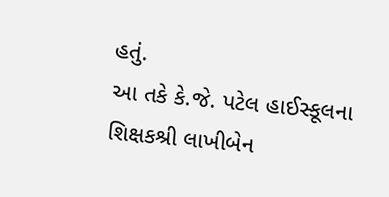હતું.
આ તકે કે.જે. પટેલ હાઈસ્કૂલના શિક્ષકશ્રી લાખીબેન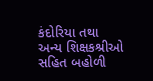કંદોરિયા તથા અન્ય શિક્ષકશ્રીઓ સહિત બહોળી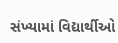સંખ્યામાં વિદ્યાર્થીઓ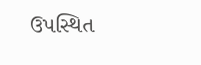ઉપસ્થિત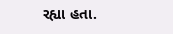રહ્યા હતા.